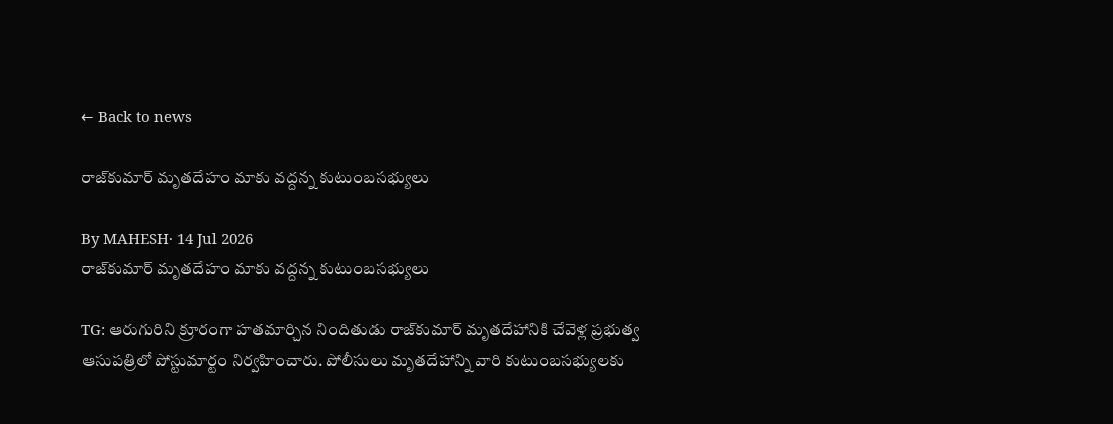← Back to news

రాజ్‌కుమార్ మృతదేహం మాకు వద్దన్న కుటుంబసభ్యులు

By MAHESH· 14 Jul 2026
రాజ్‌కుమార్ మృతదేహం మాకు వద్దన్న కుటుంబసభ్యులు

TG: ఆరుగురిని క్రూరంగా హతమార్చిన నిందితుడు రాజ్‌కుమార్ మృతదేహానికి చేవెళ్ల ప్రభుత్వ ఆసుపత్రిలో పోస్టుమార్టం నిర్వహించారు. పోలీసులు మృతదేహాన్ని వారి కుటుంబసభ్యులకు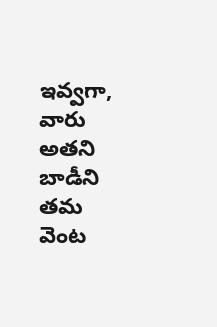ఇవ్వగా, వారు అతని బాడీని తమ వెంట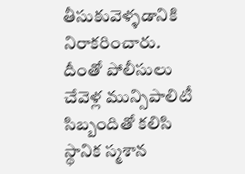తీసుకువెళ్ళడానికి నిరాకరించారు. దీంతో పోలీసులు చేవెళ్ల మున్సిపాలిటీ సిబ్బందితో కలిసి స్థానిక స్మశాన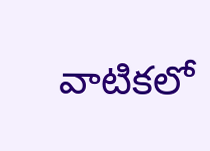వాటికలో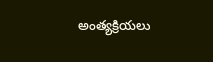అంత్యక్రియలు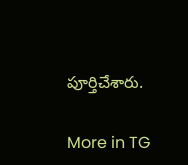పూర్తిచేశారు.

More in TG